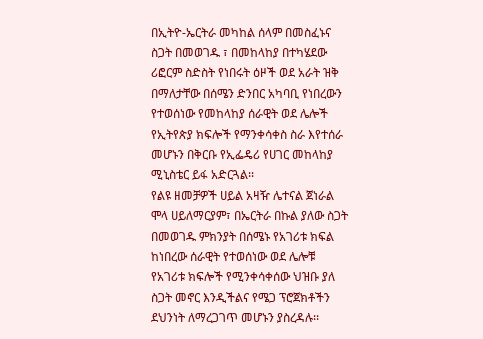በኢትዮ-ኤርትራ መካከል ሰላም በመስፈኑና ስጋት በመወገዱ ፣ በመከላከያ በተካሄደው ሪፎርም ስድስት የነበሩት ዕዞች ወደ አራት ዝቅ በማለታቸው በሰሜን ድንበር አካባቢ የነበረውን የተወሰነው የመከላከያ ሰራዊት ወደ ሌሎች የኢትየጵያ ክፍሎች የማንቀሳቀስ ስራ እየተሰራ መሆኑን በቅርቡ የኢፌዴሪ የሀገር መከላከያ ሚኒስቴር ይፋ አድርጓል፡፡
የልዩ ዘመቻዎች ሀይል አዛዥ ሌተናል ጀነራል ሞላ ሀይለማርያም፣ በኤርትራ በኩል ያለው ስጋት በመወገዱ ምክንያት በሰሜኑ የአገሪቱ ክፍል ከነበረው ሰራዊት የተወሰነው ወደ ሌሎቹ የአገሪቱ ክፍሎች የሚንቀሳቀሰው ህዝቡ ያለ ስጋት መኖር እንዲችልና የሜጋ ፕሮጀክቶችን ደህንነት ለማረጋገጥ መሆኑን ያስረዳሉ፡፡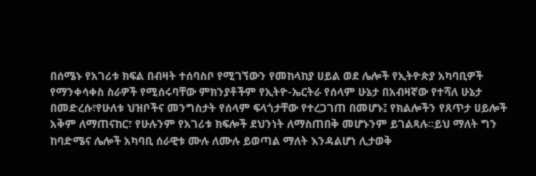በሰሜኑ የአገሪቱ ክፍል በብዛት ተሰባስቦ የሚገኘውን የመከላከያ ሀይል ወደ ሌሎች የኢትዮጵያ አካባቢዎች የማንቀሳቀስ ስራዎች የሚሰሩባቸው ምክንያቶችም የኢትዮ-ኤርትራ የሰላም ሁኔታ በአብዛኛው የተሻለ ሁኔታ በመድረሱ፣የሁለቱ ህዝቦችና መንግስታት የሰላም ፍላጎታቸው የተረጋገጠ በመሆኑ፤ የክልሎችን የጸጥታ ሀይሎች አቅም ለማጠናከር፣ የሁሉንም የአገሪቱ ክፍሎች ደህንነት ለማስጠበቅ መሆኑንም ይገልጻሉ፡፡ይህ ማለት ግን ከባድሜና ሌሎች አካባቢ ሰራዊቱ ሙሉ ለሙሉ ይወጣል ማለት እንዳልሆነ ሊታወቅ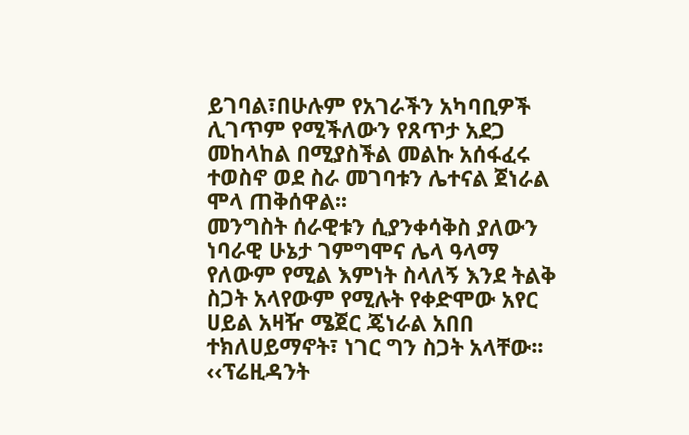ይገባል፣በሁሉም የአገራችን አካባቢዎች ሊገጥም የሚችለውን የጸጥታ አደጋ መከላከል በሚያስችል መልኩ አሰፋፈሩ ተወስኖ ወደ ስራ መገባቱን ሌተናል ጀነራል ሞላ ጠቅሰዋል፡፡
መንግስት ሰራዊቱን ሲያንቀሳቅስ ያለውን ነባራዊ ሁኔታ ገምግሞና ሌላ ዓላማ የለውም የሚል እምነት ስላለኝ እንደ ትልቅ ስጋት አላየውም የሚሉት የቀድሞው አየር ሀይል አዛዥ ሜጀር ጄነራል አበበ ተክለሀይማኖት፣ ነገር ግን ስጋት አላቸው፡፡
‹‹ፕሬዚዳንት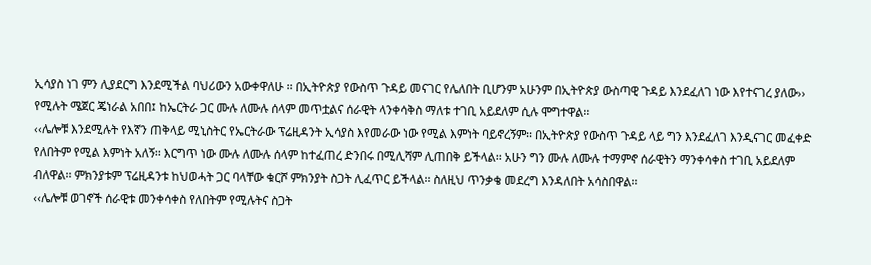ኢሳያስ ነገ ምን ሊያደርግ እንደሚችል ባህሪውን አውቀዋለሁ ፡፡ በኢትዮጵያ የውስጥ ጉዳይ መናገር የሌለበት ቢሆንም አሁንም በኢትዮጵያ ውስጣዊ ጉዳይ እንደፈለገ ነው እየተናገረ ያለው›› የሚሉት ሜጀር ጄነራል አበበ፤ ከኤርትራ ጋር ሙሉ ለሙሉ ሰላም መጥቷልና ሰራዊት ላንቀሳቅስ ማለቱ ተገቢ አይደለም ሲሉ ሞግተዋል፡፡
‹‹ሌሎቹ እንደሚሉት የእኛን ጠቅላይ ሚኒስትር የኤርትራው ፕሬዚዳንት ኢሳያስ እየመራው ነው የሚል እምነት ባይኖረኝም፡፡ በኢትዮጵያ የውስጥ ጉዳይ ላይ ግን እንደፈለገ እንዲናገር መፈቀድ የለበትም የሚል እምነት አለኝ፡፡ እርግጥ ነው ሙሉ ለሙሉ ሰላም ከተፈጠረ ድንበሩ በሚሊሻም ሊጠበቅ ይችላል፡፡ አሁን ግን ሙሉ ለሙሉ ተማምኖ ሰራዊትን ማንቀሳቀስ ተገቢ አይደለም ብለዋል፡፡ ምክንያቱም ፕሬዚዳንቱ ከህወሓት ጋር ባላቸው ቁርሾ ምክንያት ስጋት ሊፈጥር ይችላል፡፡ ስለዚህ ጥንቃቄ መደረግ እንዳለበት አሳስበዋል፡፡
‹‹ሌሎቹ ወገኖች ሰራዊቱ መንቀሳቀስ የለበትም የሚሉትና ስጋት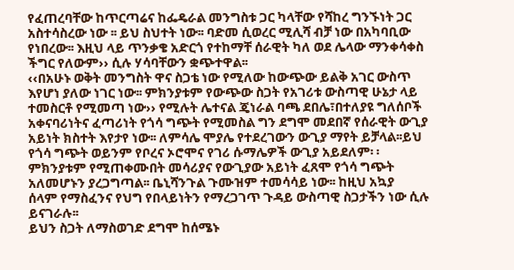የፈጠረባቸው ከጥርጣሬና ከፌዴራል መንግስቱ ጋር ካላቸው የሻከረ ግንኙነት ጋር አስተሳስረው ነው ፡፡ ይህ ስህተት ነው፡፡ ባድመ ሲወረር ሚሊሻ ብቻ ነው በአካባቢው የነበረው፡፡ እዚህ ላይ ጥንቃቄ አድርጎ የተከማቸ ሰራዊት ካለ ወደ ሌላው ማንቀሳቀስ ችግር የለውም›› ሲሉ ሃሳባቸውን ቋጭተዋል፡፡
‹‹በአሁኑ ወቅት መንግስት ዋና ስጋቴ ነው የሚለው ከውጭው ይልቅ አገር ውስጥ እየሆነ ያለው ነገር ነው፡፡ ምክንያቱም የውጭው ስጋት የአገሪቱ ውስጣዊ ሁኔታ ላይ ተመስርቶ የሚመጣ ነው›› የሚሉት ሌተናል ጄነራል ባጫ ደበሌ፣በተለያዩ ግለሰቦች አቀናባሪነትና ፈጣሪነት የጎሳ ግጭት የሚመስል ግን ደግሞ መደበኛ የሰራዊት ውጊያ አይነት ክስተት እየታየ ነው፡፡ ለምሳሌ ሞያሌ የተደረገውን ውጊያ ማየት ይቻላል፡፡ይህ የጎሳ ግጭት ወይንም የቦረና ኦሮሞና የገሪ ሱማሌዎች ውጊያ አይደለም፡ ፡ምክንያቱም የሚጠቀሙበት መሳሪያና የውጊያው አይነት ፈጸሞ የጎሳ ግጭት አለመሆኑን ያረጋግጣል፡፡ ቤኒሻንጉል ጉሙዝም ተመሳሳይ ነው፡፡ ከዚህ አኳያ
ሰላም የማስፈንና የህግ የበላይነትን የማረጋገጥ ጉዳይ ውስጣዊ ስጋታችን ነው ሲሉ ይናገራሉ፡፡
ይህን ስጋት ለማስወገድ ደግሞ ከሰሜኑ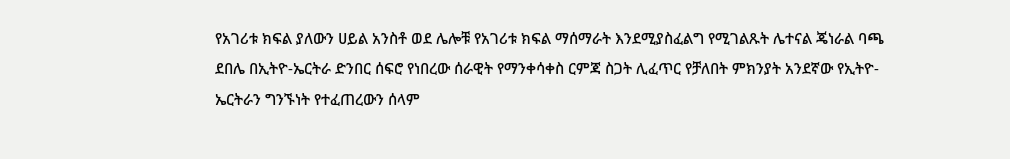የአገሪቱ ክፍል ያለውን ሀይል አንስቶ ወደ ሌሎቹ የአገሪቱ ክፍል ማሰማራት እንደሚያስፈልግ የሚገልጹት ሌተናል ጄነራል ባጫ ደበሌ በኢትዮ-ኤርትራ ድንበር ሰፍሮ የነበረው ሰራዊት የማንቀሳቀስ ርምጃ ስጋት ሊፈጥር የቻለበት ምክንያት አንደኛው የኢትዮ-ኤርትራን ግንኙነት የተፈጠረውን ሰላም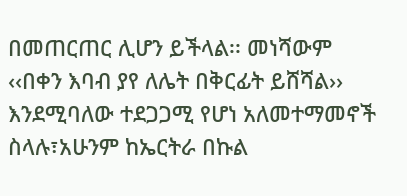በመጠርጠር ሊሆን ይችላል፡፡ መነሻውም ‹‹በቀን እባብ ያየ ለሌት በቅርፊት ይሸሻል›› እንደሚባለው ተደጋጋሚ የሆነ አለመተማመኖች ስላሉ፣አሁንም ከኤርትራ በኩል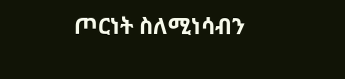ጦርነት ስለሚነሳብን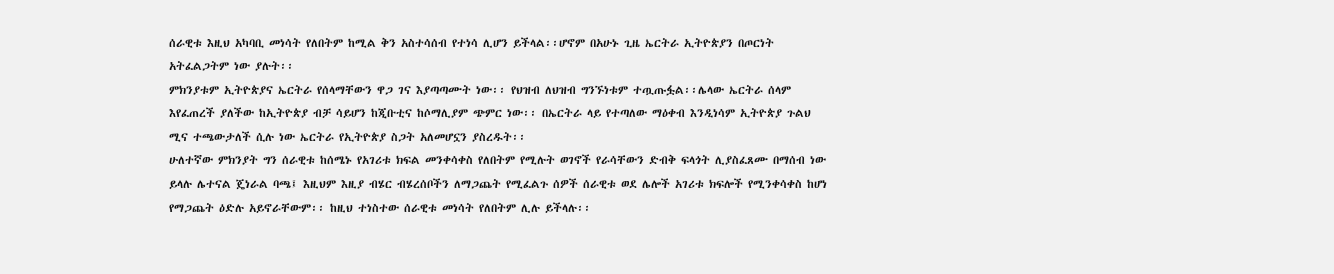ሰራዊቱ እዚህ አካባቢ መነሳት የለበትም ከሚል ቅን አስተሳሰብ የተነሳ ሊሆን ይችላል፡፡ሆኖም በአሁኑ ጊዜ ኤርትራ ኢትዮጵያን በጦርነት አትፈልጋትም ነው ያሉት፡፡
ምክንያቱም ኢትዮጵያና ኤርትራ የሰላማቸውን ዋጋ ገና እያጣጣሙት ነው፡፡ የህዝብ ለህዝብ ግንኙነቱም ተጧጡፏል፡፡ሌላው ኤርትራ ሰላም እየፈጠረች ያለችው ከኢትዮጵያ ብቻ ሳይሆን ከጂቡቲና ከሶማሊያም ጭምር ነው፡፡ በኤርትራ ላይ የተጣለው ማዕቀብ እንዲነሳም ኢትዮጵያ ጉልህ ሚና ተጫውታለች ሲሉ ነው ኤርትራ የኢትዮጵያ ስጋት አለመሆኗን ያስረዱት፡፡
ሁለተኛው ምክንያት ግን ሰራዊቱ ከሰሜኑ የአገሪቱ ክፍል መንቀሳቀስ የለበትም የሚሉት ወገኖች የራሳቸውን ድብቅ ፍላጎት ሊያስፈጸሙ በማሰብ ነው ይላሉ ሌተናል ጄነራል ባጫ፤ እዚህም እዚያ ብሄር ብሄረሰቦችን ለማጋጨት የሚፈልጉ ሰዎች ሰራዊቱ ወደ ሌሎች አገሪቱ ክፍሎች የሚንቀሳቀስ ከሆነ የማጋጨት ዕድሉ አይኖራቸውም፡፡ ከዚህ ተነስተው ሰራዊቱ መነሳት የለበትም ሊሉ ይችላሉ፡፡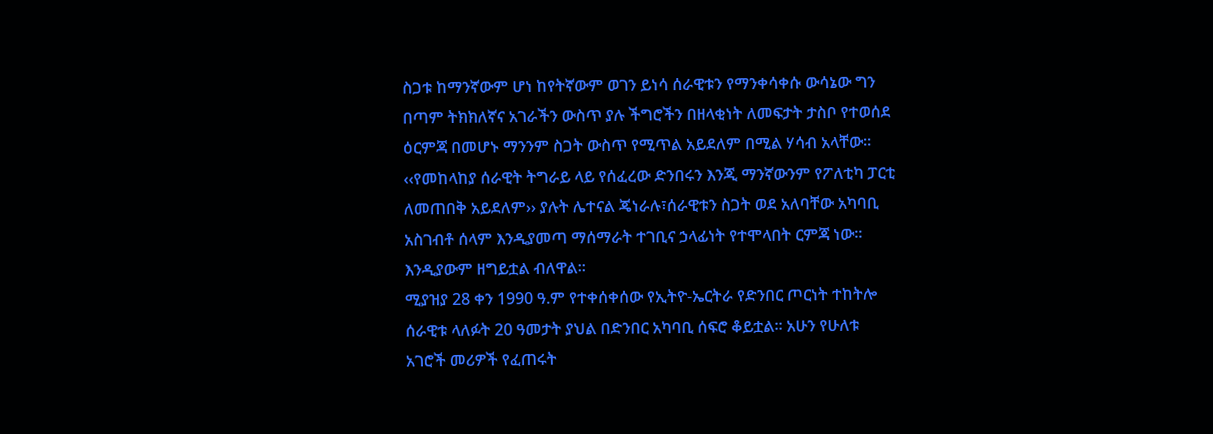ስጋቱ ከማንኛውም ሆነ ከየትኛውም ወገን ይነሳ ሰራዊቱን የማንቀሳቀሱ ውሳኔው ግን በጣም ትክክለኛና አገራችን ውስጥ ያሉ ችግሮችን በዘላቂነት ለመፍታት ታስቦ የተወሰደ ዕርምጃ በመሆኑ ማንንም ስጋት ውስጥ የሚጥል አይደለም በሚል ሃሳብ አላቸው፡፡
‹‹የመከላከያ ሰራዊት ትግራይ ላይ የሰፈረው ድንበሩን እንጂ ማንኛውንም የፖለቲካ ፓርቲ ለመጠበቅ አይደለም›› ያሉት ሌተናል ጄነራሉ፣ሰራዊቱን ስጋት ወደ አለባቸው አካባቢ አስገብቶ ሰላም እንዲያመጣ ማሰማራት ተገቢና ኃላፊነት የተሞላበት ርምጃ ነው፡፡እንዲያውም ዘግይቷል ብለዋል፡፡
ሚያዝያ 28 ቀን 1990 ዓ.ም የተቀሰቀሰው የኢትዮ-ኤርትራ የድንበር ጦርነት ተከትሎ ሰራዊቱ ላለፉት 20 ዓመታት ያህል በድንበር አካባቢ ሰፍሮ ቆይቷል። አሁን የሁለቱ አገሮች መሪዎች የፈጠሩት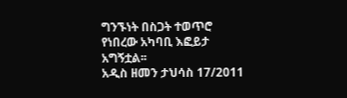ግንኙነት በስጋት ተወጥሮ የነበረው አካባቢ እፎይታ አግኝቷል፡፡
አዲስ ዘመን ታህሳስ 17/2011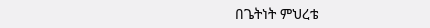በጌትነት ምህረቴ